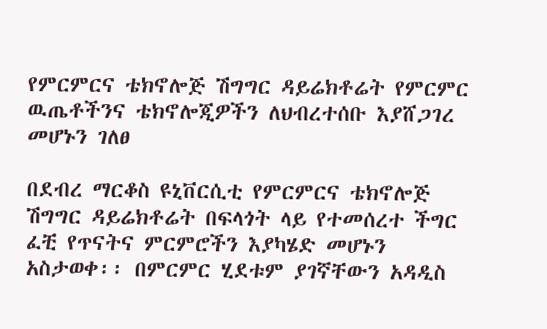የምርምርና ቴክኖሎጅ ሽግግር ዳይሬክቶሬት የምርምር ዉጤቶችንና ቴክኖሎጂዎችን ለህብረተሰቡ እያሸጋገረ መሆኑን ገለፀ

በደብረ ማርቆስ ዩኒቨርሲቲ የምርምርና ቴክኖሎጅ ሽግግር ዳይሬክቶሬት በፍላጎት ላይ የተመሰረተ ችግር ፈቺ የጥናትና ምርምሮችን እያካሄድ መሆኑን አስታወቀ፡፡ በምርምር ሂደቱም ያገኛቸውን አዳዲስ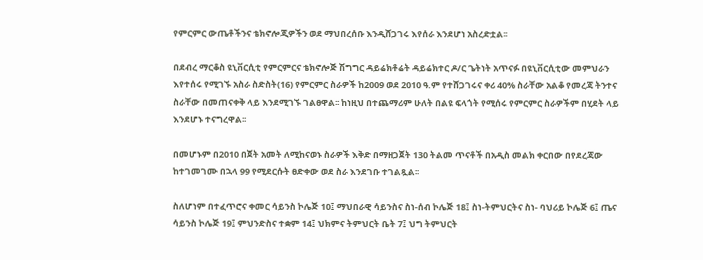የምርምር ውጤቶችንና ቴክኖሎጂዎችን ወደ ማህበረሰቡ እንዲሸጋገሩ እየሰራ እንደሆነ አስረድቷል፡፡

በደብረ ማርቆስ ዩኒቨርሲቲ የምርምርና ቴክኖሎጅ ሽግግር ዳይሬክቶሬት ዳይሬክተር ዶ/ር ጌትነት አጥናፉ በዩኒቨርሲቲው መምህራን እየተሰሩ የሚገኙ አስራ ስድስት(16) የምርምር ስራዎች ከ2009 ወደ 2010 ዓ.ም የተሸጋገሩና ቀሪ 40% ስራቸው አልቆ የመረጃ ትንተና ስራቸው በመጠናቀቅ ላይ እንደሚገኙ ገልፀዋል፡፡ ከነዚህ በተጨማሪም ሁለት በልዩ ፍላጎት የሚሰሩ የምርምር ስራዎችም በሂደት ላይ እንደሆኑ ተናግረዋል፡፡

በመሆኑም በ2010 በጀት አመት ለሚከናወኑ ስራዎች እቅድ በማዘጋጀት 130 ትልመ ጥናቶች በአዲስ መልክ ቀርበው በየደረጃው ከተገመገሙ በኋላ 99 የሚደርሱት ፀድቀው ወደ ስራ እንደገቡ ተገልጿል፡፡

ስለሆነም በተፈጥሮና ቀመር ሳይንስ ኮሌጅ 10፤ ማህበራዊ ሳይንስና ስነ-ሰብ ኮሌጅ 18፤ ስነ-ትምህርትና ስነ- ባህሪይ ኮሌጅ 6፤ ጤና ሳይንስ ኮሌጅ 19፤ ምህንድስና ተቋም 14፤ ህክምና ትምህርት ቤት 7፤ ህግ ትምህርት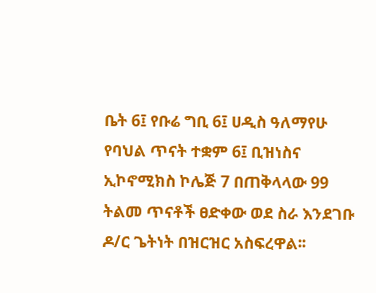ቤት 6፤ የቡሬ ግቢ 6፤ ሀዲስ ዓለማየሁ የባህል ጥናት ተቋም 6፤ ቢዝነስና ኢኮኖሚክስ ኮሌጅ 7 በጠቅላላው 99 ትልመ ጥናቶች ፀድቀው ወደ ስራ እንደገቡ ዶ/ር ጌትነት በዝርዝር አስፍረዋል፡፡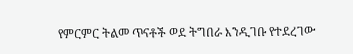የምርምር ትልመ ጥናቶች ወደ ትግበራ እንዲገቡ የተደረገው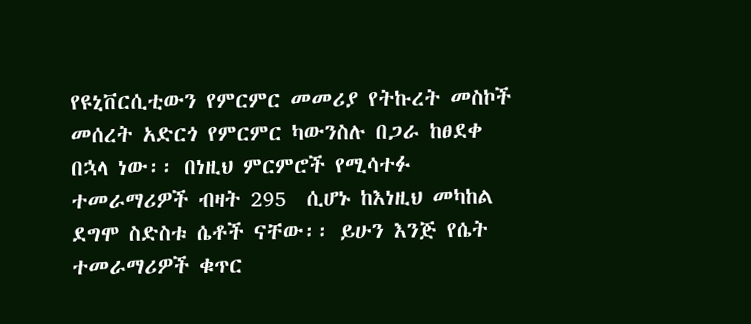የዩኒቨርሲቲውን የምርምር መመሪያ የትኩረት መስኮች መሰረት አድርጎ የምርምር ካውንስሉ በጋራ ከፀደቀ በኋላ ነው፡፡ በነዚህ ምርምሮች የሚሳተፉ ተመራማሪዎች ብዛት 295  ሲሆኑ ከእነዚህ መካከል ደግሞ ስድስቱ ሴቶች ናቸው፡፡ ይሁን እንጅ የሴት ተመራማሪዎች ቁጥር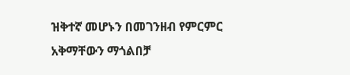ዝቅተኛ መሆኑን በመገንዘብ የምርምር አቅማቸውን ማጎልበቻ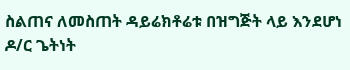ስልጠና ለመስጠት ዳይሬክቶሬቱ በዝግጅት ላይ እንደሆነ ዶ/ር ጌትነት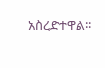አስረድተዋል፡፡